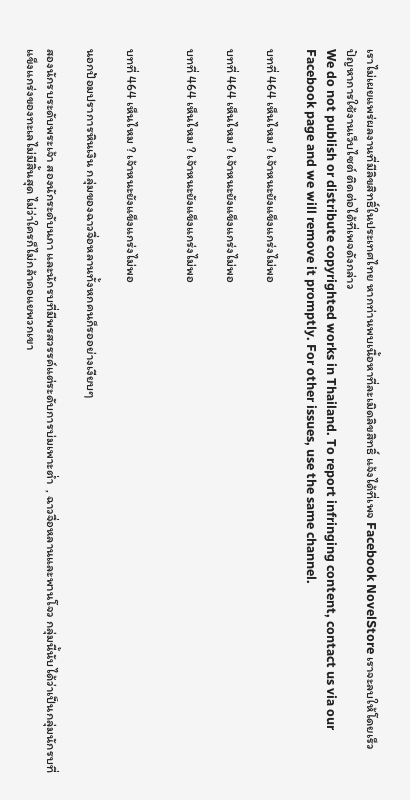เราไม่เผยแพร่ผลงานที่มีลิขสิทธิ์ในประเทศไทย หากท่านพบเนื้อหาที่ละเมิดลิขสิทธิ์ แจ้งได้ที่เพจ Facebook NovelStore เราจะลบให้โดยเร็ว
ปัญหาการใช้งานเว็บไซต์ ติดต่อได้ที่เพจดังกล่าว
We do not publish or distribute copyrighted works in Thailand. To report infringing content, contact us via our Facebook page and we will remove it promptly. For other issues, use the same channel.

บทที่ 464 เห็นไหม ? เจ้าหนะยังแข็งแกร่งไม่พอ

บทที่ 464 เห็นไหม ? เจ้าหนะยังแข็งแกร่งไม่พอ

บทที่ 464 เห็นไหม ? เจ้าหนะยังแข็งแกร่งไม่พอ


บทที่ 464 เห็นไหม ? เจ้าหนะยังแข็งแกร่งไม่พอ

นอกป้อมปราการหินเงิน กลุ่มของฉาวจื่อหลานทั้งหกคนก็รออย่างเงียบๆ

สองนักรบระดับพระเจ้า สองนักระดับนภา และนักรบที่มีพรสวรรค์แต่ระดับการบ่มเพาะต่ำ  , ฉาวจื่อหลานและพานโจว กลุ่มนี้นับได้ว่าเป็นกลุ่มนักรบที่แข็งแกร่งของทะเลไม่มีสิ้นสุด ไม่ว่าใครก็ไม่กล้าคอแยพวกเขา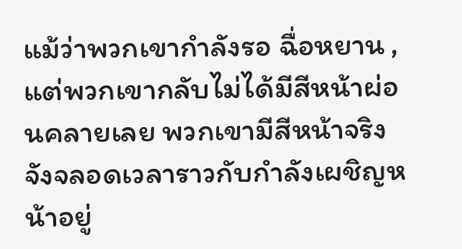แม้ว่าพวกเขากำลังรอ ฉื่อหยาน , แต่พวกเขากลับไม่ได้มีสีหน้าผ่อนคลายเลย พวกเขามีสีหน้าจริงจังจลอดเวลาราวกับกำลังเผชิญหน้าอยู่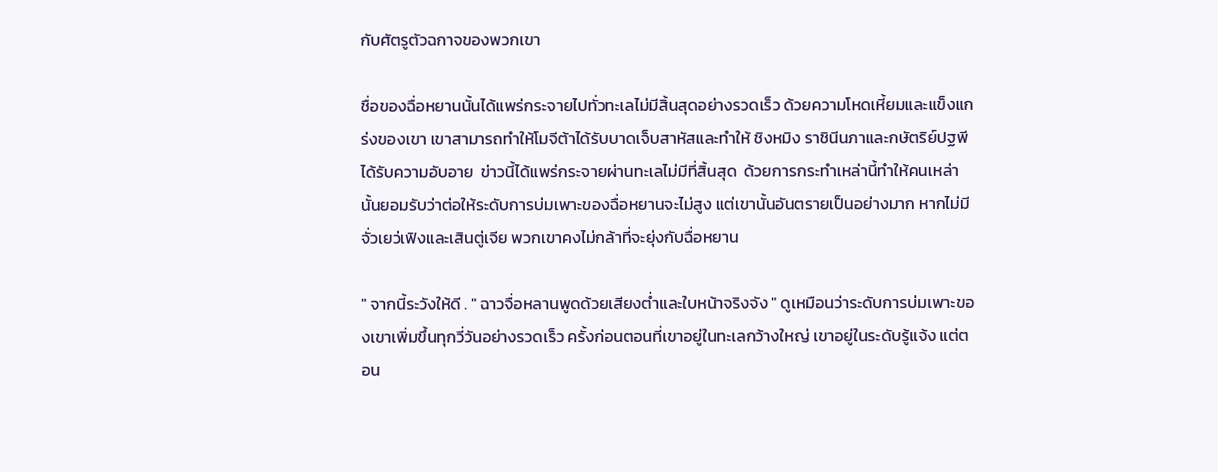กับศัตรูตัวฉกาจของพวกเขา

ชื่อของฉื่อหยานนั้นได้แพร่กระจายไปทั่วทะเลไม่มีสิ้นสุดอย่างรวดเร็ว ด้วยความโหดเหี้ยมและแข็งแกร่งของเขา เขาสามารถทำให้โมจีต้าได้รับบาดเจ็บสาหัสและทำให้ ชิงหมิง ราชินีนภาและกษัตริย์ปฐพี ได้รับความอับอาย  ข่าวนี้ได้แพร่กระจายผ่านทะเลไม่มีที่สิ้นสุด  ด้วยการกระทำเหล่านี้ทำให้คนเหล่านั้นยอมรับว่าต่อให้ระดับการบ่มเพาะของฉื่อหยานจะไม่สูง แต่เขานั้นอันตรายเป็นอย่างมาก หากไม่มี จั่วเยว่เฟิงและเสินตู่เจีย พวกเขาคงไม่กล้าที่จะยุ่งกับฉื่อหยาน

" จากนี้ระวังให้ดี . " ฉาวจื่อหลานพูดด้วยเสียงต่ำและใบหน้าจริงจัง " ดูเหมือนว่าระดับการบ่มเพาะของเขาเพิ่มขึ้นทุกวี่วันอย่างรวดเร็ว ครั้งก่อนตอนที่เขาอยู่ในทะเลกว้างใหญ่ เขาอยู่ในระดับรู้แจ้ง แต่ตอน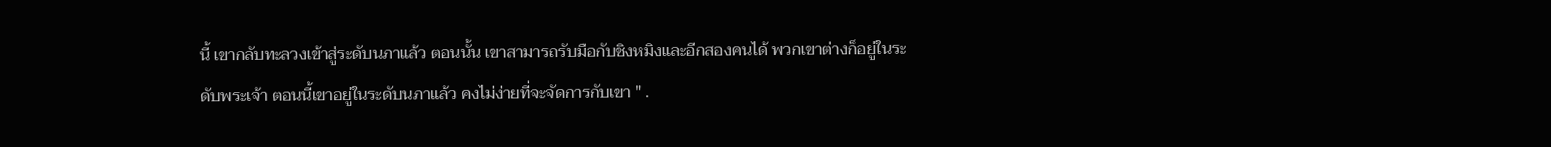นี้ เขากลับทะลวงเข้าสู่ระดับนภาแล้ว ตอนนั้น เขาสามารถรับมือกับชิงหมิงและอีกสองคนได้ พวกเขาต่างก็อยู่ในระดับพระเจ้า ตอนนี้เขาอยู่ในระดับนภาแล้ว คงไม่ง่ายที่จะจัดการกับเขา " .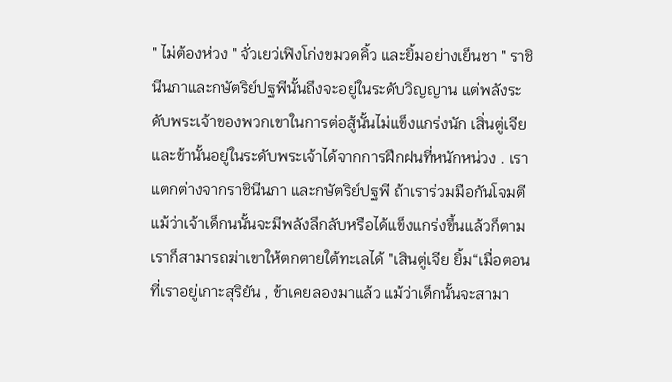" ไม่ต้องห่วง " จั่วเยว่เฟิงโก่งขมวดคิ้ว และยิ้มอย่างเย็นชา " ราชินีนภาและกษัตริย์ปฐพีนั้นถึงจะอยู่ในระดับวิญญาน แต่พลังระดับพระเจ้าของพวกเขาในการต่อสู้นั้นไม่แข็งแกร่งนัก เสิ่นตู่เจียและข้านั้นอยู่ในระดับพระเจ้าได้จากการฝึกฝนที่หนักหน่วง . เราแตกต่างจากราชินีนภา และกษัตริย์ปฐพี ถ้าเราร่วมมือกันโจมตี แม้ว่าเจ้าเด็กนนั้นจะมีพลังลึกลับหรือได้แข็งแกร่งขึ้นแล้วก็ตาม เราก็สามารถฆ่าเขาให้ตกตายใต้ทะเลได้ "เสินตู่เจีย ยิ้ม“เมื่อตอนที่เราอยู่เกาะสุริยัน , ข้าเคยลองมาแล้ว แม้ว่าเด็กนั้นจะสามา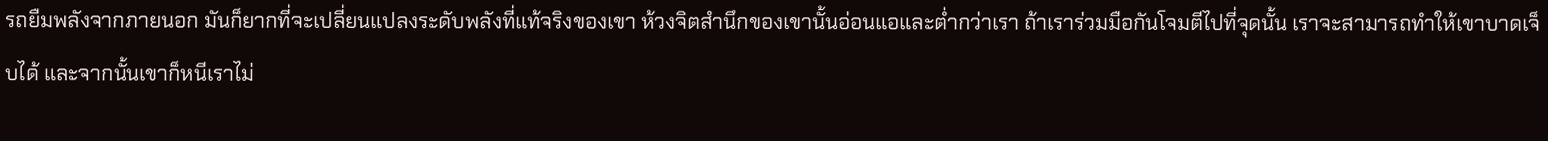รถยืมพลังจากภายนอก มันก็ยากที่จะเปลี่ยนแปลงระดับพลังที่แท้จริงของเขา ห้วงจิตสำนึกของเขานั้นอ่อนแอและต่ำกว่าเรา ถ้าเราร่วมมือกันโจมตีไปที่จุดนั้น เราจะสามารถทำให้เขาบาดเจ็บได้ และจากนั้นเขาก็หนีเราไม่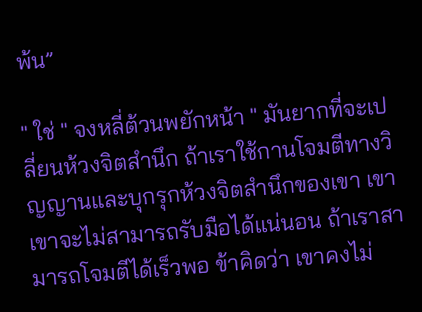พ้น”

" ใช่ " จงหลี่ต้วนพยักหน้า " มันยากที่จะเปลี่ยนห้วงจิตสำนึก ถ้าเราใช้กานโจมตีทางวิญญานและบุกรุกห้วงจิตสำนึกของเขา เขา เขาจะไม่สามารถรับมือได้แน่นอน ถ้าเราสามารถโจมตีได้เร็วพอ ข้าคิดว่า เขาคงไม่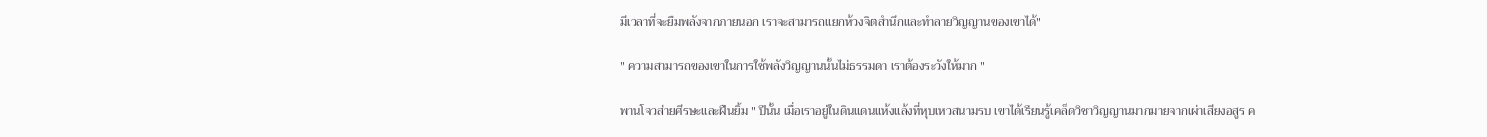มีเวลาที่จะยืมพลังจากภายนอก เราจะสามารถแยกห้วงจิตสำนึกและทำลายวิญญานของเขาได้"

" ความสามารถของเขาในการใช้พลังวิญญานนั้นไม่ธรรมดา เราต้องระวังให้มาก "

พานโจวส่ายศีรษะและฝืนยิ้ม " ปีนั้น เมื่อเราอยู่ในดินแดนแห้งแล้งที่หุบเหวสนามรบ เขาได้เรียนรู้เคล็ดวิชาวิญญานมากมายจากเผ่าเสียงอสูร ค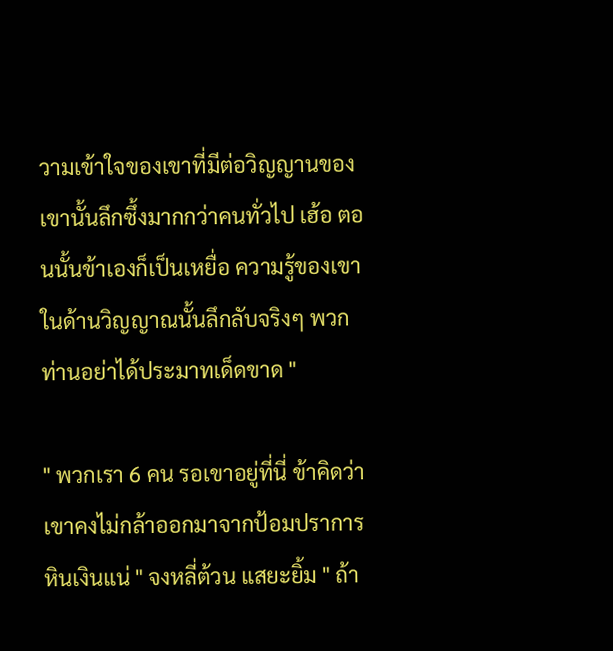วามเข้าใจของเขาที่มีต่อวิญญานของเขานั้นลึกซึ้งมากกว่าคนทั่วไป เฮ้อ ตอนนั้นข้าเองก็เป็นเหยื่อ ความรู้ของเขาในด้านวิญญาณนั้นลึกลับจริงๆ พวกท่านอย่าได้ประมาทเด็ดขาด "

" พวกเรา 6 คน รอเขาอยู่ที่นี่ ข้าคิดว่าเขาคงไม่กล้าออกมาจากป้อมปราการหินเงินแน่ " จงหลี่ต้วน แสยะยิ้ม " ถ้า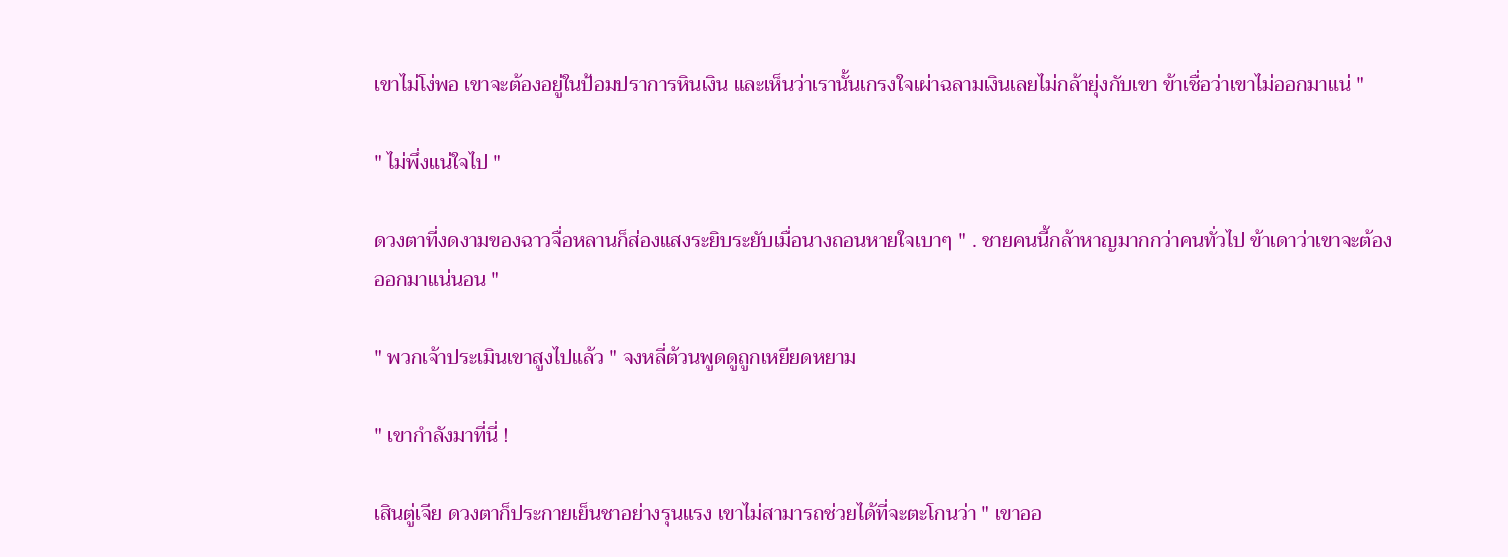เขาไม่โง่พอ เขาจะต้องอยู่ในป้อมปราการหินเงิน และเห็นว่าเรานั้นเกรงใจเผ่าฉลามเงินเลยไม่กล้ายุ่งกับเขา ข้าเชื่อว่าเขาไม่ออกมาแน่ "

" ไม่พึ่งแน่ใจไป "

ดวงตาที่งดงามของฉาวจื่อหลานก็ส่องแสงระยิบระยับเมื่อนางถอนหายใจเบาๆ " . ชายคนนี้กล้าหาญมากกว่าคนทั่วไป ข้าเดาว่าเขาจะต้องออกมาแน่นอน "

" พวกเจ้าประเมินเขาสูงไปแล้ว " จงหลี่ต้วนพูดดูถูกเหยียดหยาม

" เขากำลังมาที่นี่ !

เสินตู่เจีย ดวงตาก็ประกายเย็นชาอย่างรุนแรง เขาไม่สามารถช่วยได้ที่จะตะโกนว่า " เขาออ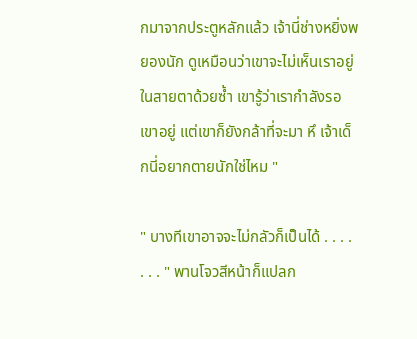กมาจากประตูหลักแล้ว เจ้านี่ช่างหยิ่งพยองนัก ดูเหมือนว่าเขาจะไม่เห็นเราอยู่ในสายตาด้วยซ้ำ เขารู้ว่าเรากำลังรอเขาอยู่ แต่เขาก็ยังกล้าที่จะมา หึ เจ้าเด็กนี่อยากตายนักใช่ไหม "

" บางทีเขาอาจจะไม่กลัวก็เป็นได้ . . . . . . . " พานโจวสีหน้าก็แปลก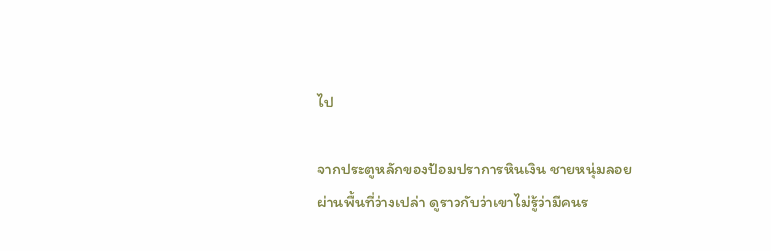ไป

จากประตูหลักของป้อมปราการหินเงิน ชายหนุ่มลอยผ่านพื้นที่ว่างเปล่า ดูราวกับว่าเขาไม่รู้ว่ามีคนร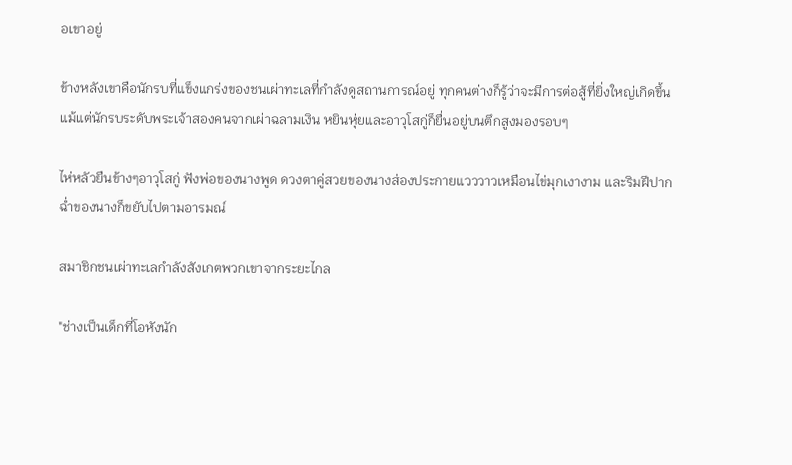อเขาอยู่

ข้างหลังเขาคือนักรบที่แข็งแกร่งของชนเผ่าทะเลที่กำลังดูสถานการณ์อยู่ ทุกคนต่างก็รู้ว่าจะมีการต่อสู้ที่ยิ่งใหญ่เกิดขึ้น แม้แต่นักรบระดับพระเจ้าสองคนจากเผ่าฉลามเงิน หยินหุ่ยและอาวุโสกู่ก็ยื่นอยู่บนตึกสูงมองรอบๆ

ไห่หลัวยืนข้างๆอาวุโสกู่ ฟังพ่อของนางพูด ดวงตาคู่สวยของนางส่องประกายแวววาวเหมือนไข่มุกเงางาม และริมฝีปากฉ่ำของนางก็ขยับไปตามอารมณ์

สมาชิกชนเผ่าทะเลกำลังสังเกตพวกเขาจากระยะไกล

"ช่างเป็นเด็กที่โอหังนัก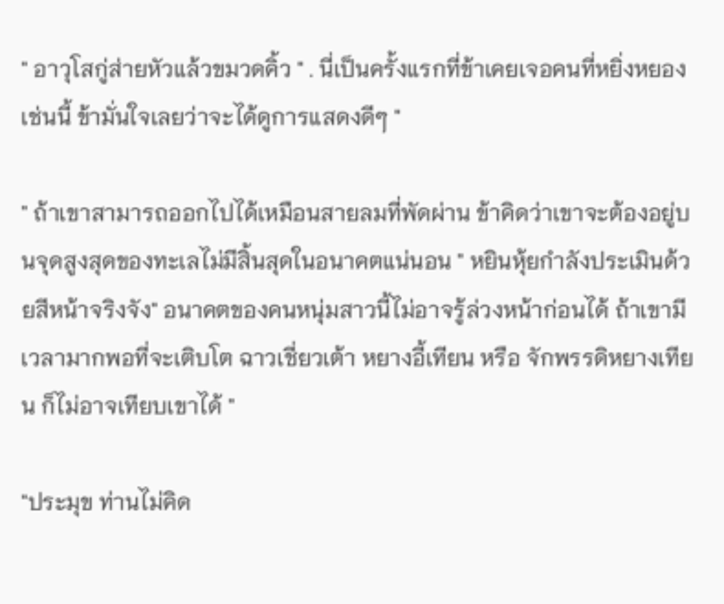" อาวุโสกู่ส่ายหัวแล้วขมวดคิ้ว " . นี่เป็นครั้งแรกที่ข้าเคยเจอคนที่หยิ่งหยองเช่นนี้ ข้ามั่นใจเลยว่าจะได้ดูการแสดงดีๆ "

" ถ้าเขาสามารถออกไปได้เหมือนสายลมที่พัดผ่าน ข้าคิดว่าเขาจะต้องอยู่บนจุดสูงสุดของทะเลไม่มีสิ้นสุดในอนาคตแน่นอน " หยินหุ้ยกำลังประเมินด้วยสีหน้าจริงจัง" อนาคตของคนหนุ่มสาวนี้ไม่อาจรู้ล่วงหน้าก่อนได้ ถ้าเขามีเวลามากพอที่จะเติบโต ฉาวเชี่ยวเต้า หยางอี้เทียน หรือ จักพรรดิหยางเทียน ก็ไม่อาจเทียบเขาได้ "

"ประมุข ท่านไม่คิด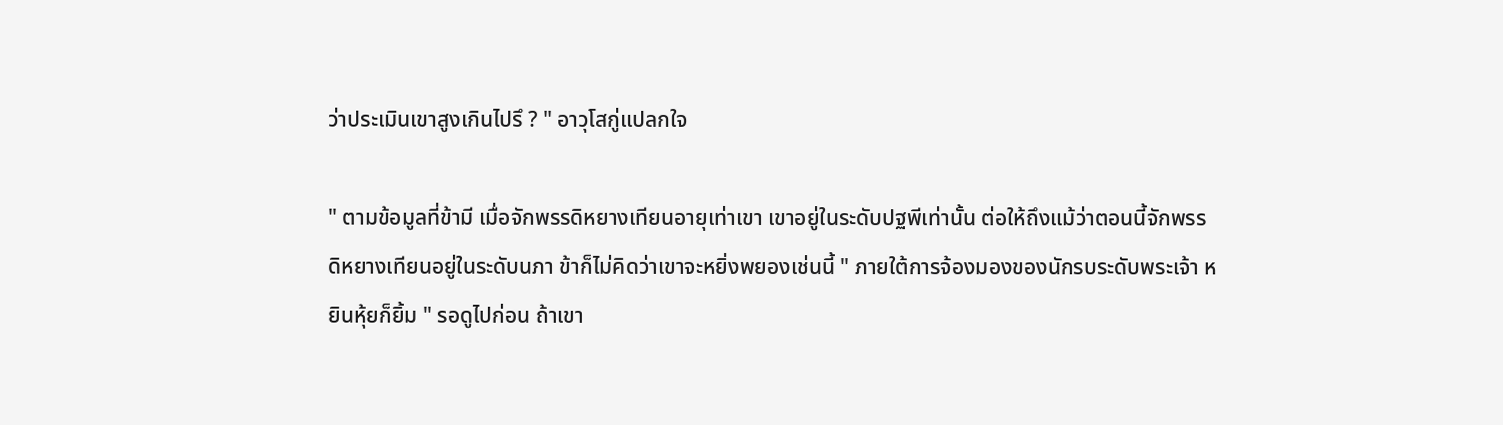ว่าประเมินเขาสูงเกินไปรึ ? " อาวุโสกู่แปลกใจ

" ตามข้อมูลที่ข้ามี เมื่อจักพรรดิหยางเทียนอายุเท่าเขา เขาอยู่ในระดับปฐพีเท่านั้น ต่อให้ถึงแม้ว่าตอนนี้จักพรรดิหยางเทียนอยู่ในระดับนภา ข้าก็ไม่คิดว่าเขาจะหยิ่งพยองเช่นนี้ " ภายใต้การจ้องมองของนักรบระดับพระเจ้า หยินหุ้ยก็ยิ้ม " รอดูไปก่อน ถ้าเขา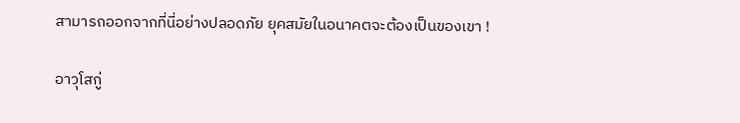สามารถออกจากที่นี่อย่างปลอดภัย ยุคสมัยในอนาคตจะต้องเป็นของเขา !

อาวุโสกู่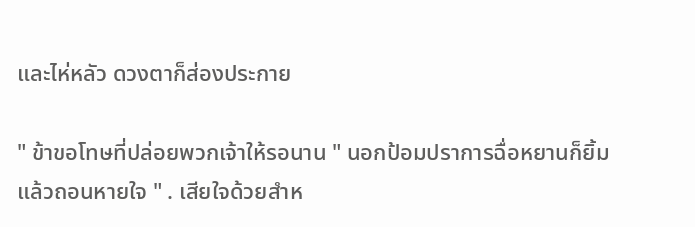และไห่หลัว ดวงตาก็ส่องประกาย

" ข้าขอโทษที่ปล่อยพวกเจ้าให้รอนาน " นอกป้อมปราการฉื่อหยานก็ยิ้มแล้วถอนหายใจ " . เสียใจด้วยสำห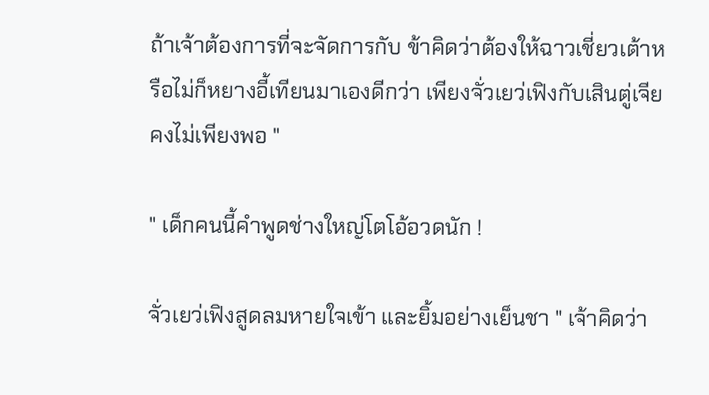ถ้าเจ้าต้องการที่จะจัดการกับ ข้าคิดว่าต้องให้ฉาวเชี่ยวเต้าหรือไม่ก็หยางอี้เทียนมาเองดีกว่า เพียงจั่วเยว่เฟิงกับเสินตู่เจีย คงไม่เพียงพอ "

" เด็กคนนี้คำพูดช่างใหญ่โตโอ้อวดนัก !

จั่วเยว่เฟิงสูดลมหายใจเข้า และยิ้มอย่างเย็นชา " เจ้าคิดว่า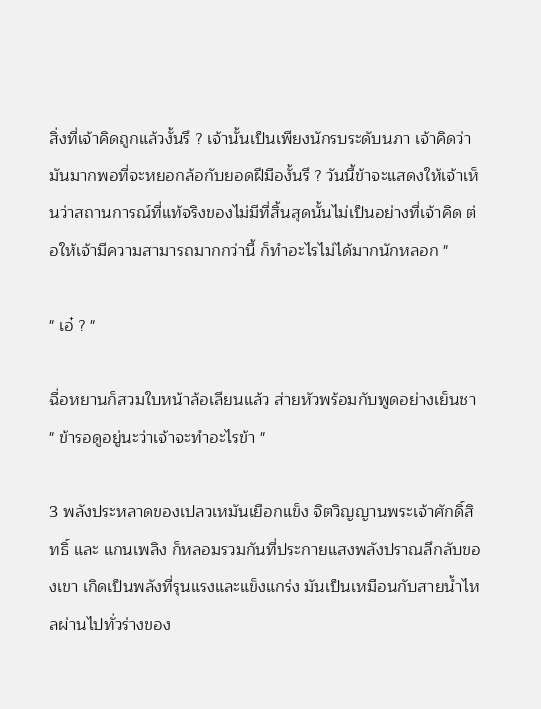สิ่งที่เจ้าคิดถูกแล้วงั้นรึ ? เจ้านั้นเป็นเพียงนักรบระดับนภา เจ้าคิดว่ามันมากพอที่จะหยอกล้อกับยอดฝีมืองั้นรึ ? วันนี้ข้าจะแสดงให้เจ้าเห็นว่าสถานการณ์ที่แท้จริงของไม่มีที่สิ้นสุดนั้นไม่เป็นอย่างที่เจ้าคิด ต่อให้เจ้ามีความสามารถมากกว่านี้ ก็ทำอะไรไม่ได้มากนักหลอก "

" เอ๋ ? "

ฉื่อหยานก็สวมใบหน้าล้อเลียนแล้ว ส่ายหัวพร้อมกับพูดอย่างเย็นชา " ข้ารอดูอยู่นะว่าเจ้าจะทำอะไรข้า "

3 พลังประหลาดของเปลวเหมันเยือกแข็ง จิตวิญญานพระเจ้าศักดิ์สิทธิ์ และ แกนเพลิง ก็หลอมรวมกันที่ประกายแสงพลังปราณลึกลับของเขา เกิดเป็นพลังที่รุนแรงและแข็งแกร่ง มันเป็นเหมือนกับสายน้ำไหลผ่านไปทั่วร่างของ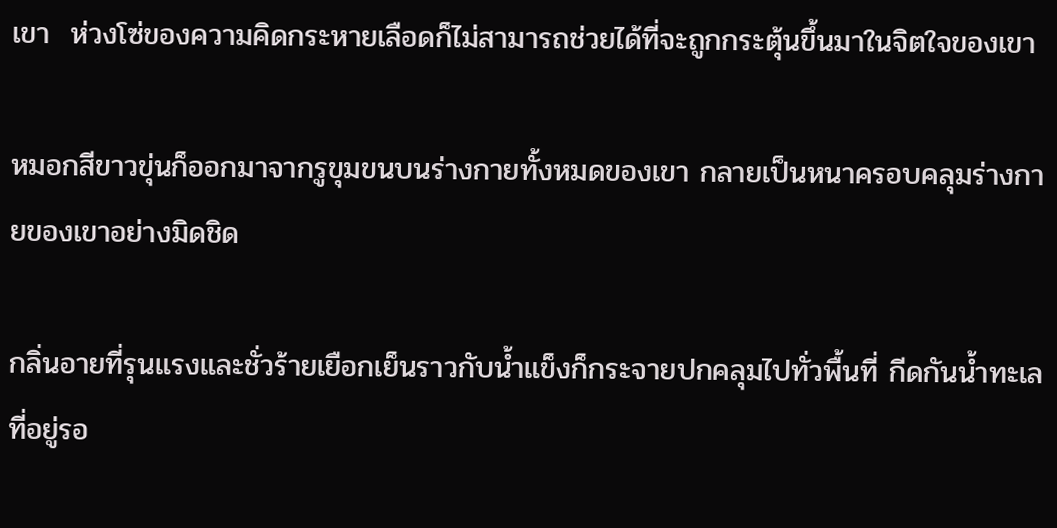เขา  ห่วงโซ่ของความคิดกระหายเลือดก็ไม่สามารถช่วยได้ที่จะถูกกระตุ้นขึ้นมาในจิตใจของเขา

หมอกสีขาวขุ่นก็ออกมาจากรูขุมขนบนร่างกายทั้งหมดของเขา กลายเป็นหนาครอบคลุมร่างกายของเขาอย่างมิดชิด

กลิ่นอายที่รุนแรงและชั่วร้ายเยือกเย็นราวกับน้ำแข็งก็กระจายปกคลุมไปทั่วพื้นที่ กีดกันน้ำทะเลที่อยู่รอ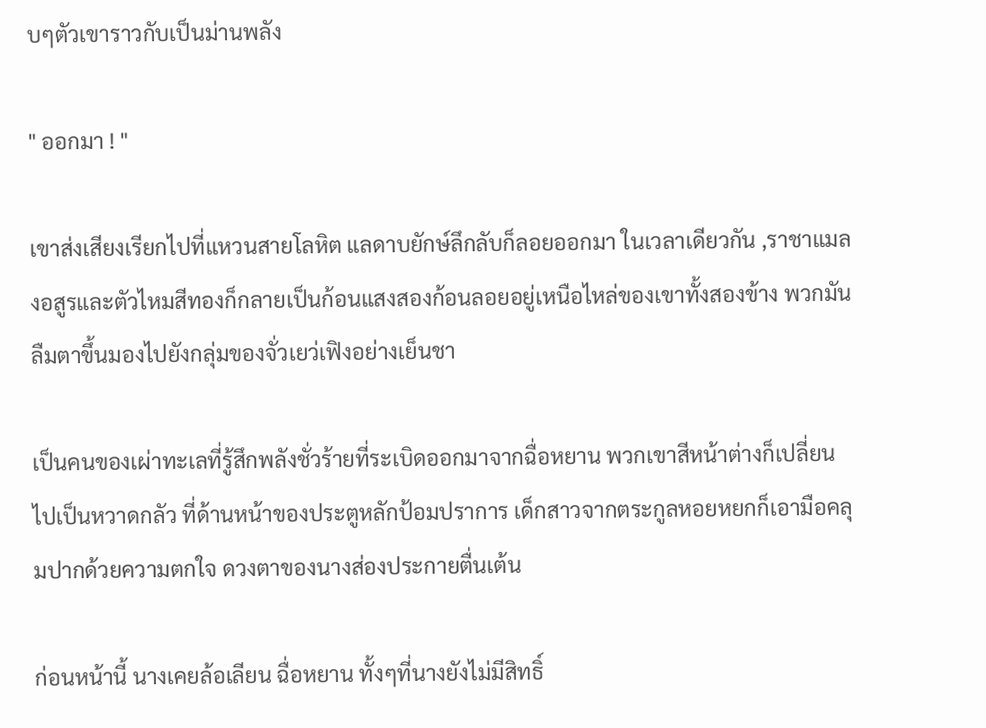บๆตัวเขาราวกับเป็นม่านพลัง

" ออกมา ! "

เขาส่งเสียงเรียกไปที่แหวนสายโลหิต แลดาบยักษ์ลึกลับก็ลอยออกมา ในเวลาเดียวกัน ,ราชาแมลงอสูรและตัวไหมสีทองก็กลายเป็นก้อนแสงสองก้อนลอยอยู่เหนือไหล่ของเขาทั้งสองข้าง พวกมันลืมตาขึ้นมองไปยังกลุ่มของจั่วเยว่เฟิงอย่างเย็นชา

เป็นคนของเผ่าทะเลที่รู้สึกพลังชั่วร้ายที่ระเบิดออกมาจากฉื่อหยาน พวกเขาสีหน้าต่างก็เปลี่ยนไปเป็นหวาดกลัว ที่ด้านหน้าของประตูหลักป้อมปราการ เด็กสาวจากตระกูลหอยหยกก็เอามือคลุมปากด้วยความตกใจ ดวงตาของนางส่องประกายตื่นเต้น

ก่อนหน้านี้ นางเคยล้อเลียน ฉื่อหยาน ทั้งๆที่นางยังไม่มีสิทธิ์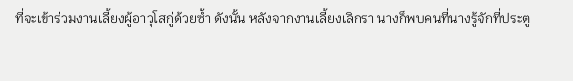ที่จะเข้าร่วมงานเลี้ยงผู้อาวุโสกู่ด้วยซ้ำ ดังนั้น หลังจากงานเลี้ยงเลิกรา นางก็พบคนที่นางรู้จักที่ประตู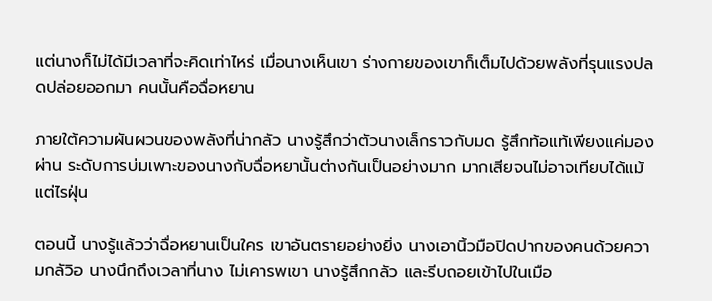แต่นางก็ไม่ได้มีเวลาที่จะคิดเท่าไหร่ เมื่อนางเห็นเขา ร่างกายของเขาก็เต็มไปด้วยพลังที่รุนแรงปลดปล่อยออกมา คนนั้นคือฉื่อหยาน

ภายใต้ความผันผวนของพลังที่น่ากลัว นางรู้สึกว่าตัวนางเล็กราวกับมด รู้สึกท้อแท้เพียงแค่มองผ่าน ระดับการบ่มเพาะของนางกับฉื่อหยานั้นต่างกันเป็นอย่างมาก มากเสียจนไม่อาจเทียบได้แม้แต่ไรฝุ่น

ตอนนี้ นางรู้แล้วว่าฉื่อหยานเป็นใคร เขาอันตรายอย่างยิ่ง นางเอานิ้วมือปิดปากของคนด้วยความกลัวิอ นางนึกถึงเวลาที่นาง ไม่เคารพเขา นางรู้สึกกลัว และรีบถอยเข้าไปในเมือ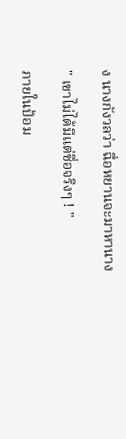ง นางกังวลว่า ฉื่อหยานจะมาหานาง

" เขาไม่ได้มีแต่ชื่อจริงๆ ! "

ภายในป้อม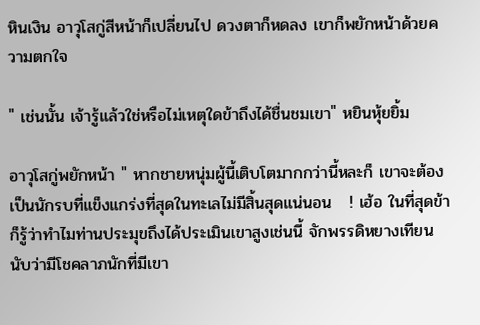หินเงิน อาวุโสกู่สีหน้าก็เปลี่ยนไป ดวงตาก็หดลง เขาก็พยักหน้าด้วยความตกใจ

" เช่นนั้น เจ้ารู้แล้วใช่หรือไม่เหตุใดข้าถึงได้ชื่นชมเขา" หยินหุ้ยยิ้ม

อาวุโสกู่พยักหน้า " หากชายหนุ่มผู้นี้เติบโตมากกว่านี้หละก็ เขาจะต้องเป็นนักรบที่แข็งแกร่งที่สุดในทะเลไม่มีสิ้นสุดแน่นอน   ! เฮ้อ ในที่สุดข้าก็รู้ว่าทำไมท่านประมุขถึงได้ประเมินเขาสูงเช่นนี้ จักพรรดิหยางเทียนนับว่ามีโชคลาภนักที่มีเขา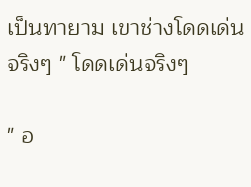เป็นทายาม เขาช่างโดดเด่นจริงๆ " โดดเด่นจริงๆ

" อ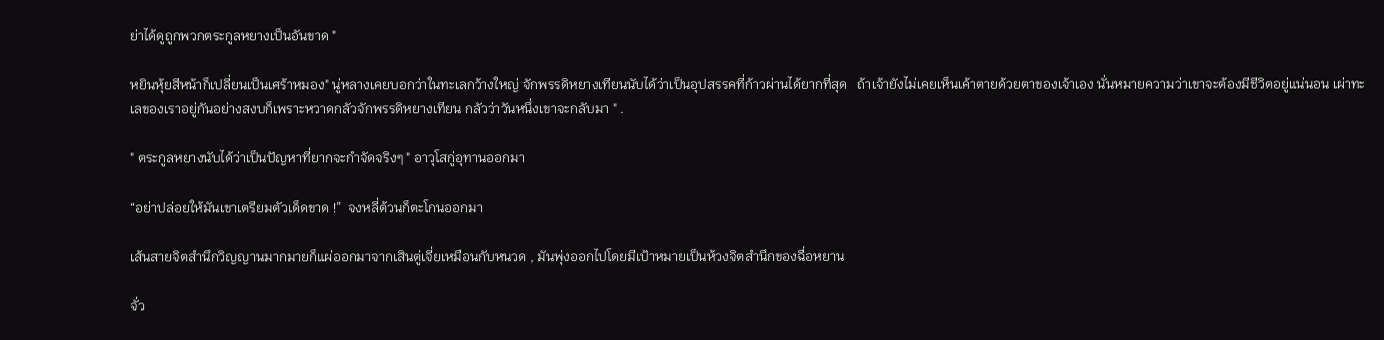ย่าได้ดูถูกพวกตระกูลหยางเป็นอันขาด "

หยินหุ้ยสีหน้าก็เปลี่ยนเป็นเศร้าหมอง" นู่หลางเคยบอกว่าในทะเลกว้างใหญ่ จักพรรดิหยางเทียนนับได้ว่าเป็นอุปสรรคที่ก้าวผ่านได้ยากที่สุด   ถ้าเจ้ายังไม่เคยเห็นเค้าตายด้วยตาของเจ้าเอง นั่นหมายความว่าเขาจะต้องมีชีวิตอยู่แน่นอน เผ่าทะเลของเราอยู่กันอย่างสงบก็เพราะหวาดกลัวจักพรรดิหยางเทียน กลัวว่าวันหนึ่งเขาจะกลับมา " .

" ตระกูลหยางนับได้ว่าเป็นปัญหาที่ยากจะกำจัดจริงๆ " อาวุโสกู่อุทานออกมา

“อย่าปล่อยให้มันเขาเตรียมตัวเด็ดขาด !”  จงหลี่ต้วนก็ตะโกนออกมา

เส้นสายจิตสำนึกวิญญานมากมายก็แผ่ออกมาจากเสินตู่เจี่ยเหมือนกับหนวด , มันพุ่งออกไปโดยมีเป้าหมายเป็นห้วงจิตสำนึกของฉื่อหยาน

จั่ว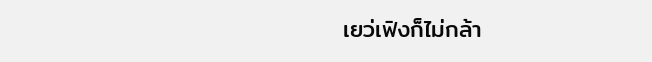เยว่เฟิงก็ไม่กล้า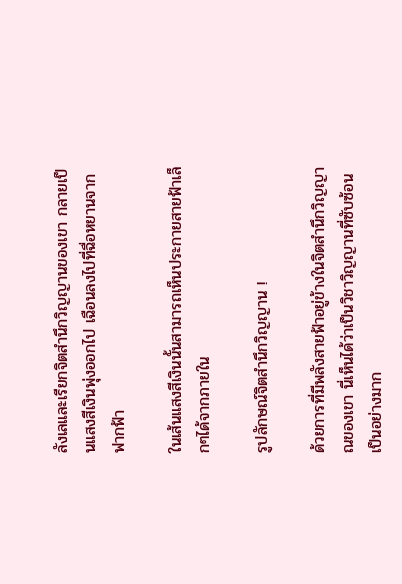ลังเลและเรียกจิตสำนึกวิญญานของเขา กลายเป็นแสงสีเงินพุ่งออกไป เฉือนลงไปที่ฉื่อหยานจากฟากฟ้า

ในเส้นแสงสีเงินนั้นสามารถเห็นประกายสายฟ้าเล็กๆได้จากภายใน

รูปลักษณ์จิตสำนึกวิญญาน !

ด้วยการที่มีพลังสายฟ้าอยู่ข้างในจิตสำนึกวิญญาณของเขา นี่เห็นได้ว่าเป็นวิชาวิญญานที่ซับซ้อนเป็นอย่างมาก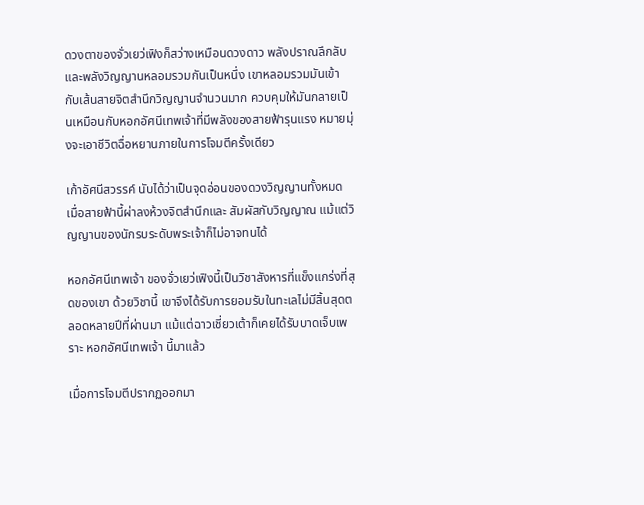ดวงตาของจั่วเยว่เฟิงก็สว่างเหมือนดวงดาว พลังปราณลึกลับและพลังวิญญานหลอมรวมกันเป็นหนึ่ง เขาหลอมรวมมันเข้ากับเส้นสายจิตสำนึกวิญญานจำนวนมาก ควบคุมให้มันกลายเป็นเหมือนกับหอกอัศนีเทพเจ้าที่มีพลังของสายฟ้ารุนแรง หมายมุ่งจะเอาชีวิตฉื่อหยานภายในการโจมตีครั้งเดียว

เก้าอัศนีสวรรค์ นับได้ว่าเป็นจุดอ่อนของดวงวิญญานทั้งหมด เมื่อสายฟ้านี้ผ่าลงห้วงจิตสำนึกและ สัมผัสกับวิญญาณ แม้แต่วิญญานของนักรบระดับพระเจ้าก็ไม่อาจทนได้

หอกอัศนีเทพเจ้า ของจั่วเยว่เฟิงนี้เป็นวิชาสังหารที่แข็งแกร่งที่สุดของเขา ด้วยวิชานี้ เขาจึงได้รับการยอมรับในทะเลไม่มีสิ้นสุดตลอดหลายปีที่ผ่านมา แม้แต่ฉาวเชี่ยวเต้าก็เคยได้รับบาดเจ็บเพราะ หอกอัศนีเทพเจ้า นี้มาแล้ว

เมื่อการโจมตีปรากฏออกมา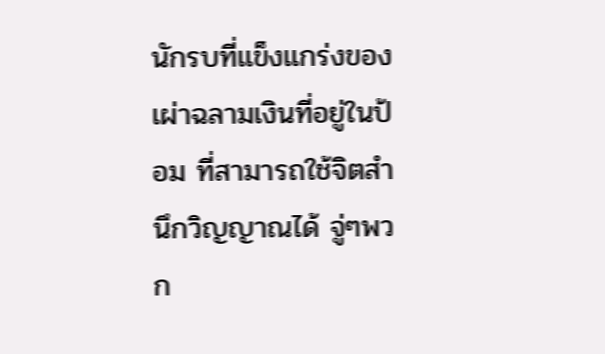นักรบที่แข็งแกร่งของเผ่าฉลามเงินที่อยู่ในป้อม ที่สามารถใช้จิตสำนึกวิญญาณได้ จู่ๆพวก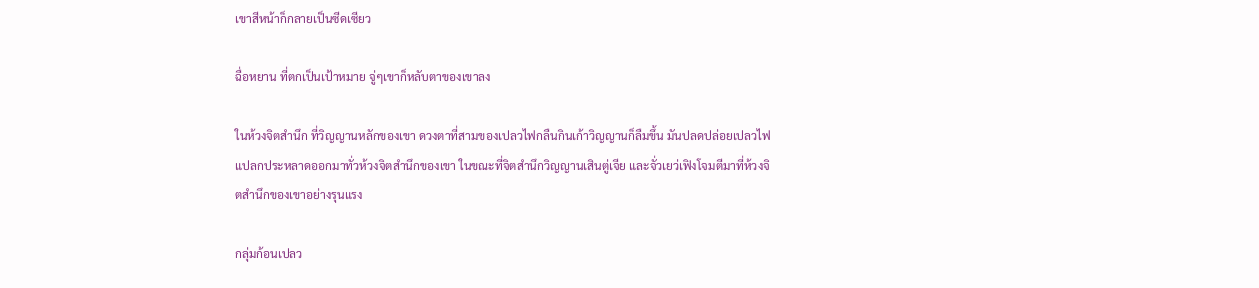เขาสีหน้าก็กลายเป็นซีดเซียว

ฉื่อหยาน ที่ตกเป็นเป้าหมาย จู่ๆเขาก็หลับตาของเขาลง

ในห้วงจิตสำนึก ที่วิญญานหลักของเขา ดวงตาที่สามของเปลวไฟกลืนกินเก้าวิญญานก็ลืมขึ้น มันปลดปล่อยเปลวไฟแปลกประหลาดออกมาทั่วห้วงจิตสำนึกของเขา ในขณะที่จิตสำนึกวิญญานเสินตู่เจีย และจั่วเยว่เฟิงโจมตีมาที่ห้วงจิตสำนึกของเขาอย่างรุนแรง

กลุ่มก้อนเปลว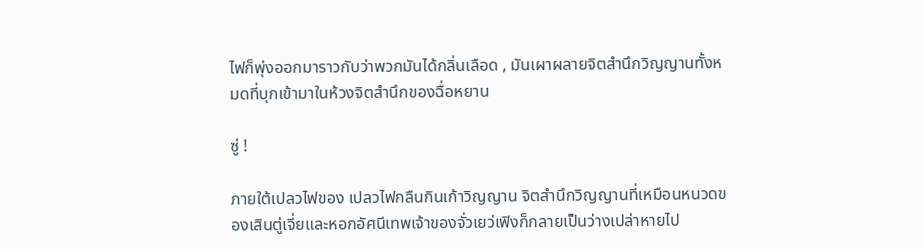ไฟก็พุ่งออกมาราวกับว่าพวกมันได้กลิ่นเลือด , มันเผาผลายจิตสำนึกวิญญานทั้งหมดที่บุกเข้ามาในห้วงจิตสำนึกของฉื่อหยาน

ซู่ !

ภายใต้เปลวไฟของ เปลวไฟกลืนกินเก้าวิญญาน จิตสำนึกวิญญานที่เหมือนหนวดของเสินตู่เจี่ยและหอกอัศนีเทพเจ้าของจั่วเยว่เฟิงก็กลายเป็นว่างเปล่าหายไป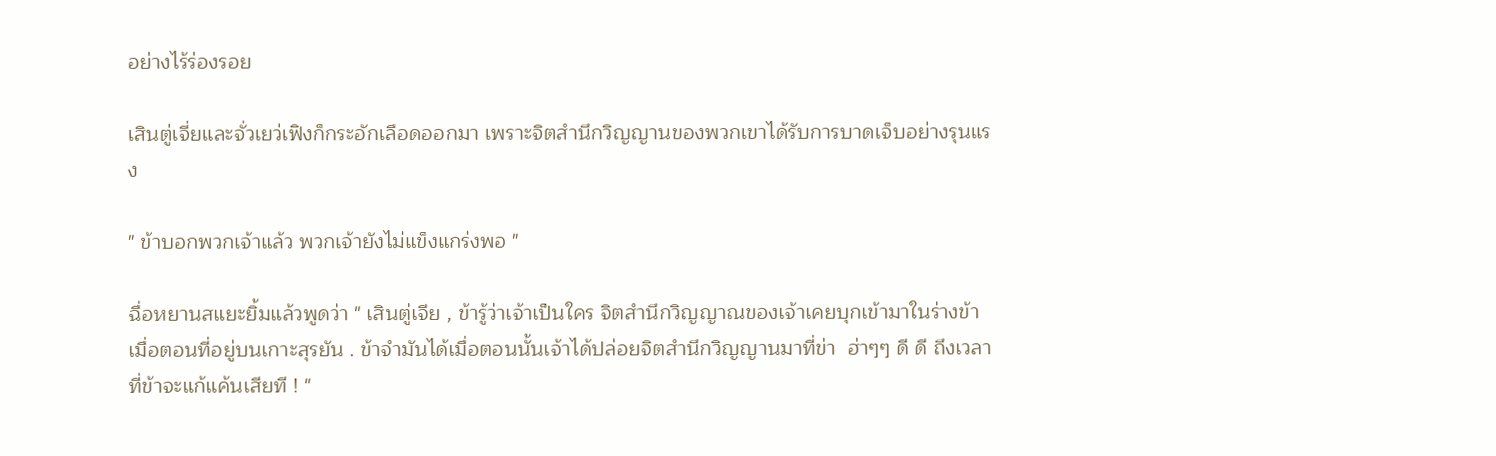อย่างไร้ร่องรอย

เสินตู่เจี่ยและจั่วเยว่เฟิงก็กระอักเลือดออกมา เพราะจิตสำนึกวิญญานของพวกเขาได้รับการบาดเจ็บอย่างรุนแรง

" ข้าบอกพวกเจ้าแล้ว พวกเจ้ายังไม่แข็งแกร่งพอ "

ฉื่อหยานสแยะยิ้มแล้วพูดว่า " เสินตู่เจีย , ข้ารู้ว่าเจ้าเป็นใคร จิตสำนึกวิญญาณของเจ้าเคยบุกเข้ามาในร่างข้าเมื่อตอนที่อยู่บนเกาะสุรยัน . ข้าจำมันได้เมื่อตอนนั้นเจ้าได้ปล่อยจิตสำนึกวิญญานมาที่ข่า  ฮ่าๆๆ ดี ดี ถึงเวลาที่ข้าจะแก้แค้นเสียที ! "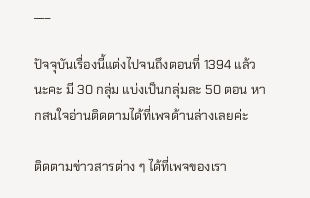___

ปัจจุบันเรื่องนี้แต่งไปจนถึงตอนที่ 1394 แล้วนะคะ มี 30 กลุ่ม แบ่งเป็นกลุ่มละ 50 ตอน หากสนใจอ่านติดตามได้ที่เพจด้านล่างเลยค่ะ

ติดตามข่าวสารต่าง ๆ ได้ที่เพจของเรา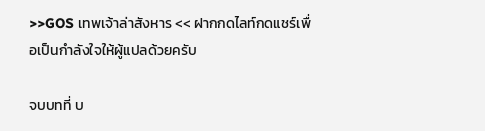>>GOS เทพเจ้าล่าสังหาร << ฝากกดไลท์กดแชร์เพื่อเป็นกำลังใจให้ผู้แปลด้วยครับ

จบบทที่ บ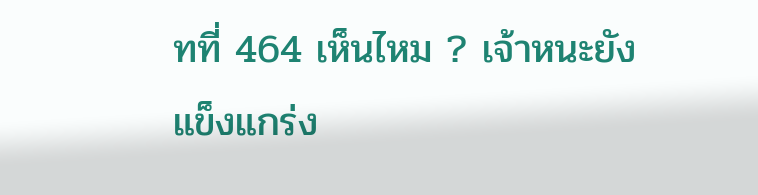ทที่ 464 เห็นไหม ? เจ้าหนะยังแข็งแกร่ง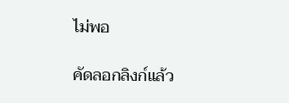ไม่พอ

คัดลอกลิงก์แล้ว